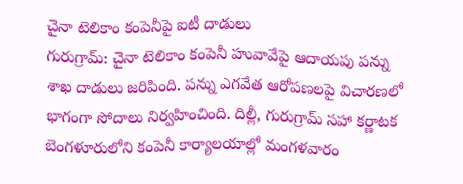చైనా టెలికాం కంపెనీపై ఐటీ దాడులు
గురుగ్రామ్: చైనా టెలికాం కంపెనీ హువావేపై ఆదాయపు పన్ను శాఖ దాడులు జరిపింది. పన్ను ఎగవేత ఆరోపణలపై విచారణలో భాగంగా సోదాలు నిర్వహించింది. దిల్లీ, గురుగ్రామ్ సహా కర్ణాటక బెంగళూరులోని కంపెనీ కార్యాలయాల్లో మంగళవారం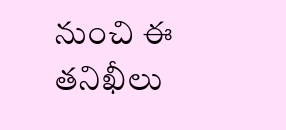నుంచి ఈ తనిఖీలు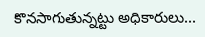కొనసాగుతున్నట్టు అధికారులు...